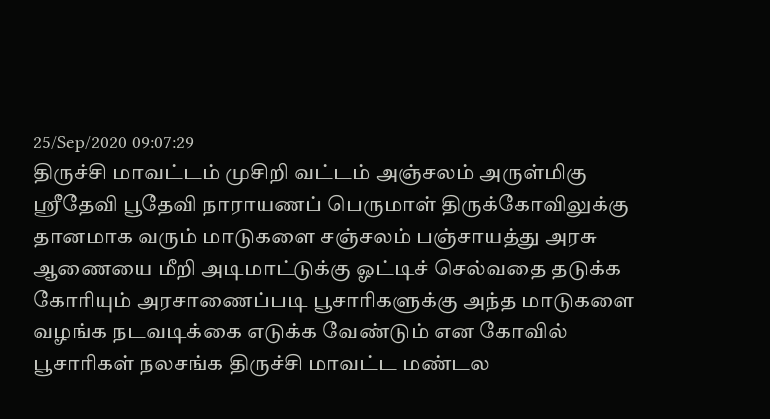25/Sep/2020 09:07:29
திருச்சி மாவட்டம் முசிறி வட்டம் அஞ்சலம் அருள்மிகு ஸ்ரீதேவி பூதேவி நாராயணப் பெருமாள் திருக்கோவிலுக்கு தானமாக வரும் மாடுகளை சஞ்சலம் பஞ்சாயத்து அரசு ஆணையை மீறி அடிமாட்டுக்கு ஓட்டிச் செல்வதை தடுக்க கோரியும் அரசாணைப்படி பூசாரிகளுக்கு அந்த மாடுகளை வழங்க நடவடிக்கை எடுக்க வேண்டும் என கோவில் பூசாரிகள் நலசங்க திருச்சி மாவட்ட மண்டல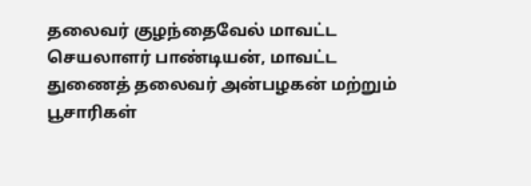தலைவர் குழந்தைவேல் மாவட்ட செயலாளர் பாண்டியன், மாவட்ட துணைத் தலைவர் அன்பழகன் மற்றும் பூசாரிகள்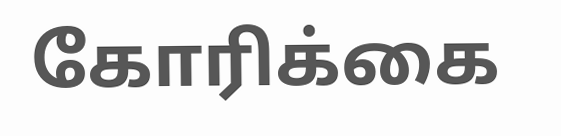கோரிக்கை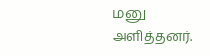மனு அளித்தனர்.